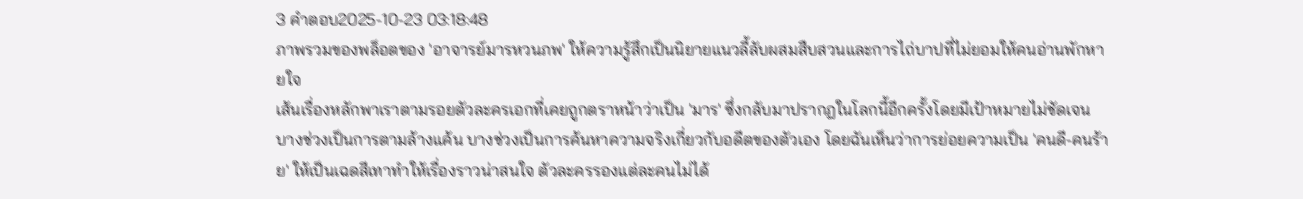3 คำตอบ2025-10-23 03:18:48
ภาพรวมของพล็อตของ 'อาจารย์มารหวนภพ' ให้ความรู้สึกเป็นนิยายแนวลี้ลับผสมสืบสวนและการไถ่บาปที่ไม่ยอมให้คนอ่านพักหายใจ
เส้นเรื่องหลักพาเราตามรอยตัวละครเอกที่เคยถูกตราหน้าว่าเป็น 'มาร' ซึ่งกลับมาปรากฏในโลกนี้อีกครั้งโดยมีเป้าหมายไม่ชัดเจน บางช่วงเป็นการตามล้างแค้น บางช่วงเป็นการค้นหาความจริงเกี่ยวกับอดีตของตัวเอง โดยฉันเห็นว่าการย่อยความเป็น 'คนดี-คนร้าย' ให้เป็นเฉดสีเทาทำให้เรื่องราวน่าสนใจ ตัวละครรองแต่ละคนไม่ได้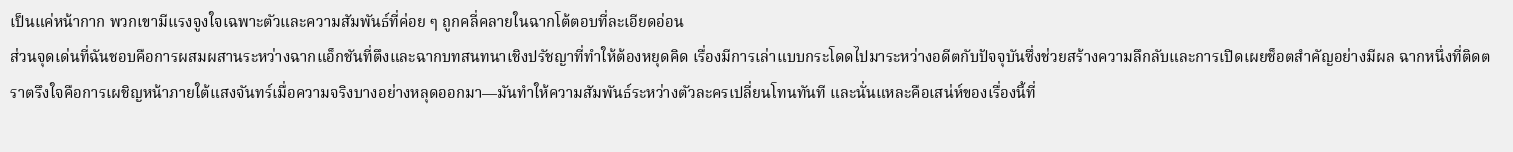เป็นแค่หน้ากาก พวกเขามีแรงจูงใจเฉพาะตัวและความสัมพันธ์ที่ค่อย ๆ ถูกคลี่คลายในฉากโต้ตอบที่ละเอียดอ่อน
ส่วนจุดเด่นที่ฉันชอบคือการผสมผสานระหว่างฉากแอ็กชันที่ตึงและฉากบทสนทนาเชิงปรัชญาที่ทำให้ต้องหยุดคิด เรื่องมีการเล่าแบบกระโดดไปมาระหว่างอดีตกับปัจจุบันซึ่งช่วยสร้างความลึกลับและการเปิดเผยช็อตสำคัญอย่างมีผล ฉากหนึ่งที่ติดตราตรึงใจคือการเผชิญหน้าภายใต้แสงจันทร์เมื่อความจริงบางอย่างหลุดออกมา—มันทำให้ความสัมพันธ์ระหว่างตัวละครเปลี่ยนโทนทันที และนั่นแหละคือเสน่ห์ของเรื่องนี้ที่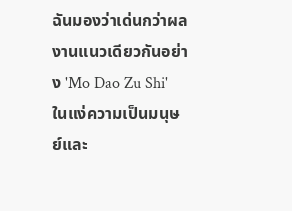ฉันมองว่าเด่นกว่าผลงานแนวเดียวกันอย่าง 'Mo Dao Zu Shi' ในแง่ความเป็นมนุษย์และ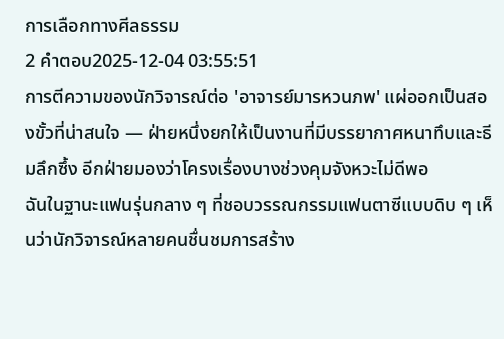การเลือกทางศีลธรรม
2 คำตอบ2025-12-04 03:55:51
การตีความของนักวิจารณ์ต่อ 'อาจารย์มารหวนภพ' แผ่ออกเป็นสองขั้วที่น่าสนใจ — ฝ่ายหนึ่งยกให้เป็นงานที่มีบรรยากาศหนาทึบและธีมลึกซึ้ง อีกฝ่ายมองว่าโครงเรื่องบางช่วงคุมจังหวะไม่ดีพอ
ฉันในฐานะแฟนรุ่นกลาง ๆ ที่ชอบวรรณกรรมแฟนตาซีแบบดิบ ๆ เห็นว่านักวิจารณ์หลายคนชื่นชมการสร้าง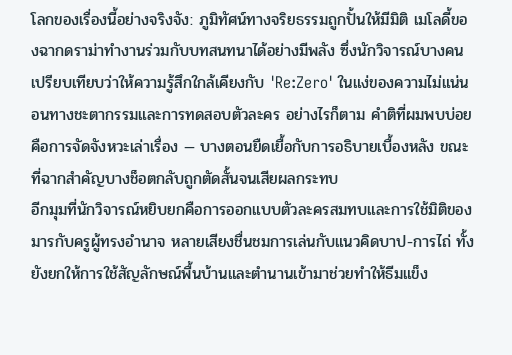โลกของเรื่องนี้อย่างจริงจัง: ภูมิทัศน์ทางจริยธรรมถูกปั้นให้มีมิติ เมโลดี้ของฉากดราม่าทำงานร่วมกับบทสนทนาได้อย่างมีพลัง ซึ่งนักวิจารณ์บางคนเปรียบเทียบว่าให้ความรู้สึกใกล้เคียงกับ 'Re:Zero' ในแง่ของความไม่แน่นอนทางชะตากรรมและการทดสอบตัวละคร อย่างไรก็ตาม คำติที่ผมพบบ่อยคือการจัดจังหวะเล่าเรื่อง — บางตอนยืดเยื้อกับการอธิบายเบื้องหลัง ขณะที่ฉากสำคัญบางช็อตกลับถูกตัดสั้นจนเสียผลกระทบ
อีกมุมที่นักวิจารณ์หยิบยกคือการออกแบบตัวละครสมทบและการใช้มิติของมารกับครูผู้ทรงอำนาจ หลายเสียงชื่นชมการเล่นกับแนวคิดบาป-การไถ่ ทั้งยังยกให้การใช้สัญลักษณ์พื้นบ้านและตำนานเข้ามาช่วยทำให้ธีมแข็ง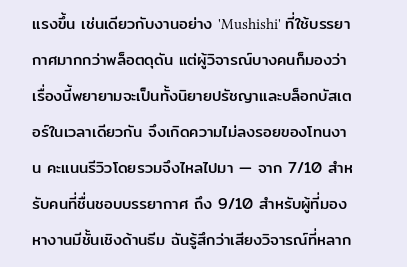แรงขึ้น เช่นเดียวกับงานอย่าง 'Mushishi' ที่ใช้บรรยากาศมากกว่าพล็อตดุดัน แต่ผู้วิจารณ์บางคนก็มองว่าเรื่องนี้พยายามจะเป็นทั้งนิยายปรัชญาและบล็อกบัสเตอร์ในเวลาเดียวกัน จึงเกิดความไม่ลงรอยของโทนงาน คะแนนรีวิวโดยรวมจึงไหลไปมา — จาก 7/10 สำหรับคนที่ชื่นชอบบรรยากาศ ถึง 9/10 สำหรับผู้ที่มองหางานมีชั้นเชิงด้านธีม ฉันรู้สึกว่าเสียงวิจารณ์ที่หลาก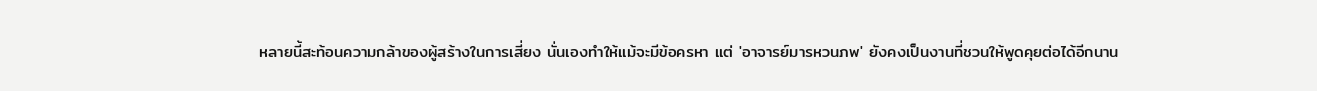หลายนี้สะท้อนความกล้าของผู้สร้างในการเสี่ยง นั่นเองทำให้แม้จะมีข้อครหา แต่ 'อาจารย์มารหวนภพ' ยังคงเป็นงานที่ชวนให้พูดคุยต่อได้อีกนาน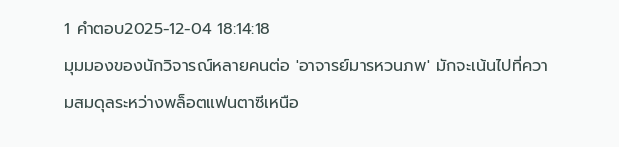1 คำตอบ2025-12-04 18:14:18
มุมมองของนักวิจารณ์หลายคนต่อ 'อาจารย์มารหวนภพ' มักจะเน้นไปที่ความสมดุลระหว่างพล็อตแฟนตาซีเหนือ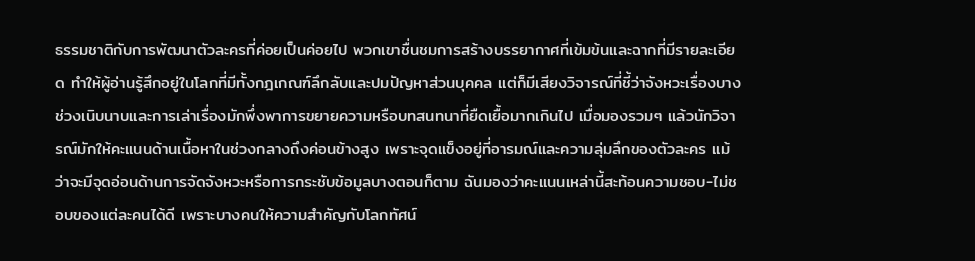ธรรมชาติกับการพัฒนาตัวละครที่ค่อยเป็นค่อยไป พวกเขาชื่นชมการสร้างบรรยากาศที่เข้มข้นและฉากที่มีรายละเอียด ทำให้ผู้อ่านรู้สึกอยู่ในโลกที่มีทั้งกฎเกณฑ์ลึกลับและปมปัญหาส่วนบุคคล แต่ก็มีเสียงวิจารณ์ที่ชี้ว่าจังหวะเรื่องบางช่วงเนิบนาบและการเล่าเรื่องมักพึ่งพาการขยายความหรือบทสนทนาที่ยืดเยื้อมากเกินไป เมื่อมองรวมๆ แล้วนักวิจารณ์มักให้คะแนนด้านเนื้อหาในช่วงกลางถึงค่อนข้างสูง เพราะจุดแข็งอยู่ที่อารมณ์และความลุ่มลึกของตัวละคร แม้ว่าจะมีจุดอ่อนด้านการจัดจังหวะหรือการกระชับข้อมูลบางตอนก็ตาม ฉันมองว่าคะแนนเหล่านี้สะท้อนความชอบ-ไม่ชอบของแต่ละคนได้ดี เพราะบางคนให้ความสำคัญกับโลกทัศน์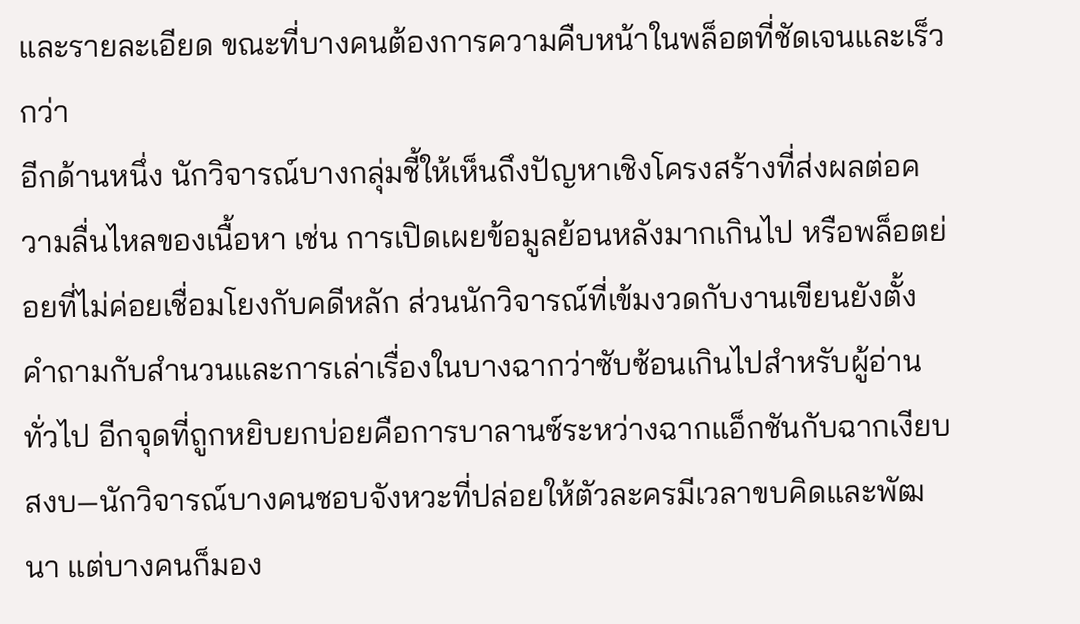และรายละเอียด ขณะที่บางคนต้องการความคืบหน้าในพล็อตที่ชัดเจนและเร็วกว่า
อีกด้านหนึ่ง นักวิจารณ์บางกลุ่มชี้ให้เห็นถึงปัญหาเชิงโครงสร้างที่ส่งผลต่อความลื่นไหลของเนื้อหา เช่น การเปิดเผยข้อมูลย้อนหลังมากเกินไป หรือพล็อตย่อยที่ไม่ค่อยเชื่อมโยงกับคดีหลัก ส่วนนักวิจารณ์ที่เข้มงวดกับงานเขียนยังตั้งคำถามกับสำนวนและการเล่าเรื่องในบางฉากว่าซับซ้อนเกินไปสำหรับผู้อ่านทั่วไป อีกจุดที่ถูกหยิบยกบ่อยคือการบาลานซ์ระหว่างฉากแอ็กชันกับฉากเงียบสงบ—นักวิจารณ์บางคนชอบจังหวะที่ปล่อยให้ตัวละครมีเวลาขบคิดและพัฒนา แต่บางคนก็มอง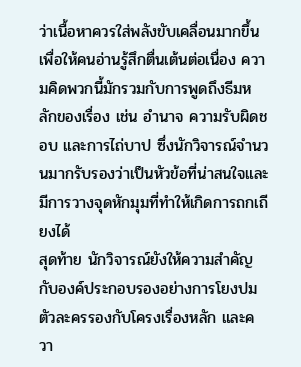ว่าเนื้อหาควรใส่พลังขับเคลื่อนมากขึ้นเพื่อให้คนอ่านรู้สึกตื่นเต้นต่อเนื่อง ความคิดพวกนี้มักรวมกับการพูดถึงธีมหลักของเรื่อง เช่น อำนาจ ความรับผิดชอบ และการไถ่บาป ซึ่งนักวิจารณ์จำนวนมากรับรองว่าเป็นหัวข้อที่น่าสนใจและมีการวางจุดหักมุมที่ทำให้เกิดการถกเถียงได้
สุดท้าย นักวิจารณ์ยังให้ความสำคัญกับองค์ประกอบรองอย่างการโยงปมตัวละครรองกับโครงเรื่องหลัก และควา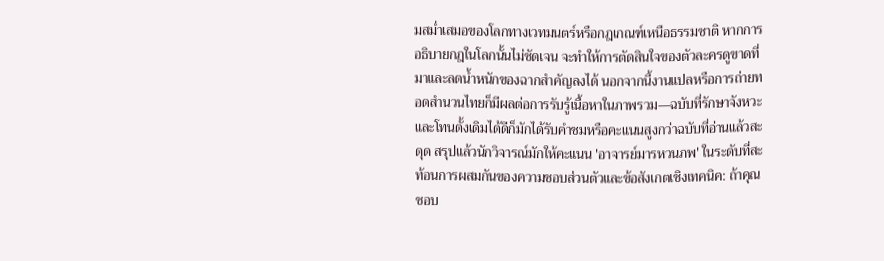มสม่ำเสมอของโลกทางเวทมนตร์หรือกฎเกณฑ์เหนือธรรมชาติ หากการอธิบายกฎในโลกนั้นไม่ชัดเจน จะทำให้การตัดสินใจของตัวละครดูขาดที่มาและลดน้ำหนักของฉากสำคัญลงได้ นอกจากนี้งานแปลหรือการถ่ายทอดสำนวนไทยก็มีผลต่อการรับรู้เนื้อหาในภาพรวม—ฉบับที่รักษาจังหวะและโทนดั้งเดิมได้ดีก็มักได้รับคำชมหรือคะแนนสูงกว่าฉบับที่อ่านแล้วสะดุด สรุปแล้วนักวิจารณ์มักให้คะแนน 'อาจารย์มารหวนภพ' ในระดับที่สะท้อนการผสมกันของความชอบส่วนตัวและข้อสังเกตเชิงเทคนิค: ถ้าคุณชอบ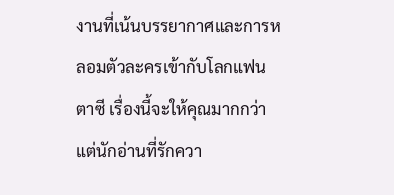งานที่เน้นบรรยากาศและการหลอมตัวละครเข้ากับโลกแฟนตาซี เรื่องนี้จะให้คุณมากกว่า แต่นักอ่านที่รักควา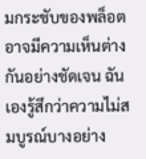มกระชับของพล็อตอาจมีความเห็นต่างกันอย่างชัดเจน ฉันเองรู้สึกว่าความไม่สมบูรณ์บางอย่าง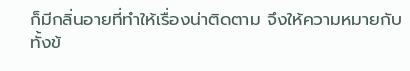ก็มีกลิ่นอายที่ทำให้เรื่องน่าติดตาม จึงให้ความหมายกับทั้งข้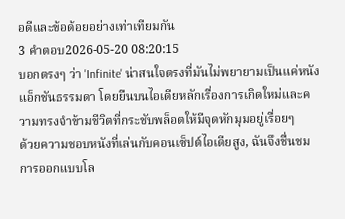อดีและข้อด้อยอย่างเท่าเทียมกัน
3 คำตอบ2026-05-20 08:20:15
บอกตรงๆ ว่า 'Infinite' น่าสนใจตรงที่มันไม่พยายามเป็นแค่หนังแอ็กชันธรรมดา โดยยืนบนไอเดียหลักเรื่องการเกิดใหม่และความทรงจำข้ามชีวิตที่กระชับพล็อตให้มีจุดหักมุมอยู่เรื่อยๆ
ด้วยความชอบหนังที่เล่นกับคอนเซ็ปต์ไอเดียสูง, ฉันจึงชื่นชมการออกแบบโล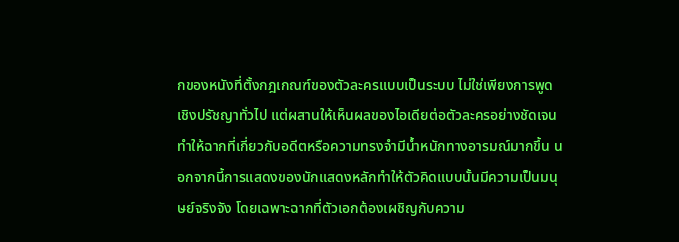กของหนังที่ตั้งกฎเกณฑ์ของตัวละครแบบเป็นระบบ ไม่ใช่เพียงการพูดเชิงปรัชญาทั่วไป แต่ผสานให้เห็นผลของไอเดียต่อตัวละครอย่างชัดเจน ทำให้ฉากที่เกี่ยวกับอดีตหรือความทรงจำมีน้ำหนักทางอารมณ์มากขึ้น นอกจากนี้การแสดงของนักแสดงหลักทำให้ตัวคิดแบบนั้นมีความเป็นมนุษย์จริงจัง โดยเฉพาะฉากที่ตัวเอกต้องเผชิญกับความ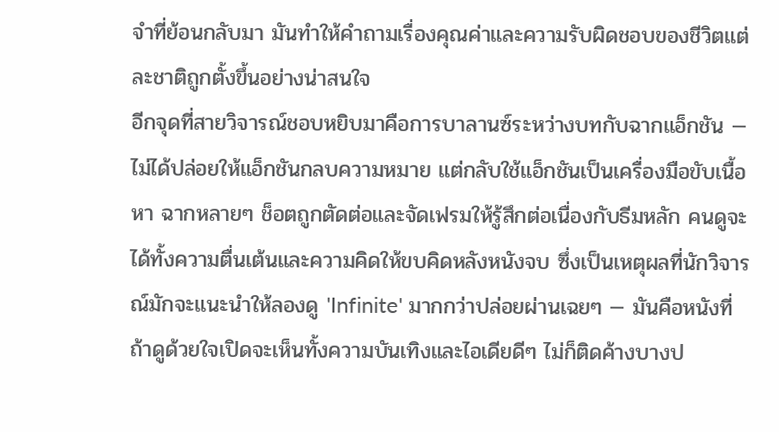จำที่ย้อนกลับมา มันทำให้คำถามเรื่องคุณค่าและความรับผิดชอบของชีวิตแต่ละชาติถูกตั้งขึ้นอย่างน่าสนใจ
อีกจุดที่สายวิจารณ์ชอบหยิบมาคือการบาลานซ์ระหว่างบทกับฉากแอ็กชัน — ไม่ได้ปล่อยให้แอ็กชันกลบความหมาย แต่กลับใช้แอ็กชันเป็นเครื่องมือขับเนื้อหา ฉากหลายๆ ช็อตถูกตัดต่อและจัดเฟรมให้รู้สึกต่อเนื่องกับธีมหลัก คนดูจะได้ทั้งความตื่นเต้นและความคิดให้ขบคิดหลังหนังจบ ซึ่งเป็นเหตุผลที่นักวิจารณ์มักจะแนะนำให้ลองดู 'Infinite' มากกว่าปล่อยผ่านเฉยๆ — มันคือหนังที่ถ้าดูด้วยใจเปิดจะเห็นทั้งความบันเทิงและไอเดียดีๆ ไม่ก็ติดค้างบางป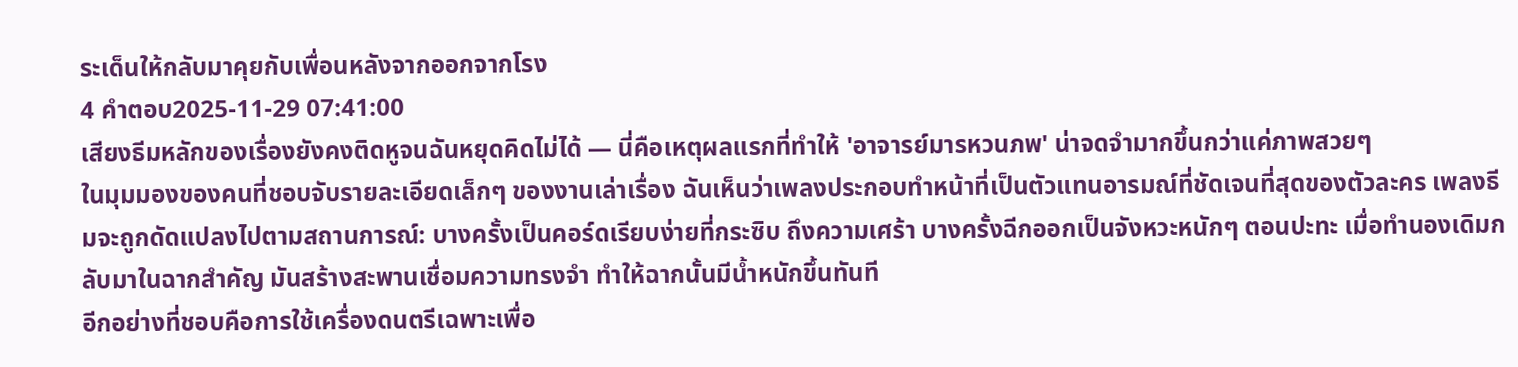ระเด็นให้กลับมาคุยกับเพื่อนหลังจากออกจากโรง
4 คำตอบ2025-11-29 07:41:00
เสียงธีมหลักของเรื่องยังคงติดหูจนฉันหยุดคิดไม่ได้ — นี่คือเหตุผลแรกที่ทำให้ 'อาจารย์มารหวนภพ' น่าจดจำมากขึ้นกว่าแค่ภาพสวยๆ
ในมุมมองของคนที่ชอบจับรายละเอียดเล็กๆ ของงานเล่าเรื่อง ฉันเห็นว่าเพลงประกอบทำหน้าที่เป็นตัวแทนอารมณ์ที่ชัดเจนที่สุดของตัวละคร เพลงธีมจะถูกดัดแปลงไปตามสถานการณ์: บางครั้งเป็นคอร์ดเรียบง่ายที่กระซิบ ถึงความเศร้า บางครั้งฉีกออกเป็นจังหวะหนักๆ ตอนปะทะ เมื่อทำนองเดิมกลับมาในฉากสำคัญ มันสร้างสะพานเชื่อมความทรงจำ ทำให้ฉากนั้นมีน้ำหนักขึ้นทันที
อีกอย่างที่ชอบคือการใช้เครื่องดนตรีเฉพาะเพื่อ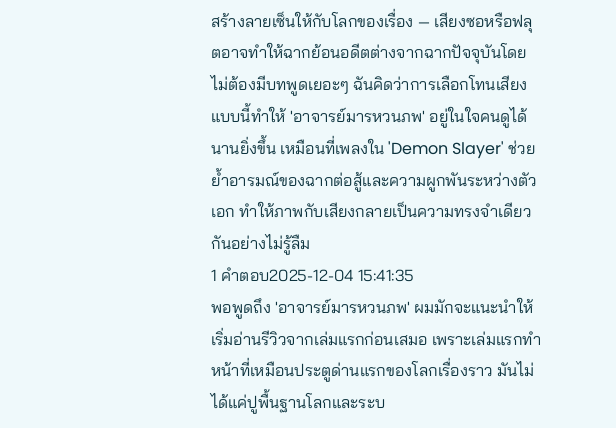สร้างลายเซ็นให้กับโลกของเรื่อง — เสียงซอหรือฟลุตอาจทำให้ฉากย้อนอดีตต่างจากฉากปัจจุบันโดยไม่ต้องมีบทพูดเยอะๆ ฉันคิดว่าการเลือกโทนเสียงแบบนี้ทำให้ 'อาจารย์มารหวนภพ' อยู่ในใจคนดูได้นานยิ่งขึ้น เหมือนที่เพลงใน 'Demon Slayer' ช่วยย้ำอารมณ์ของฉากต่อสู้และความผูกพันระหว่างตัวเอก ทำให้ภาพกับเสียงกลายเป็นความทรงจำเดียวกันอย่างไม่รู้ลืม
1 คำตอบ2025-12-04 15:41:35
พอพูดถึง 'อาจารย์มารหวนภพ' ผมมักจะแนะนำให้เริ่มอ่านรีวิวจากเล่มแรกก่อนเสมอ เพราะเล่มแรกทำหน้าที่เหมือนประตูด่านแรกของโลกเรื่องราว มันไม่ได้แค่ปูพื้นฐานโลกและระบ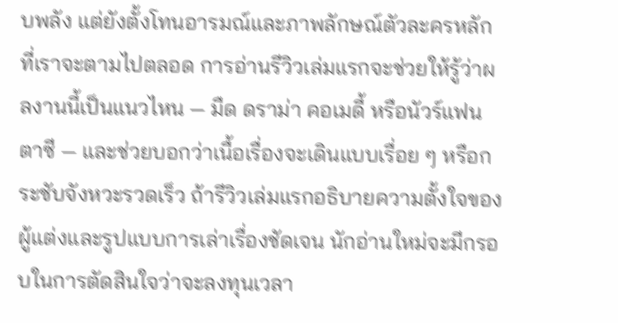บพลัง แต่ยังตั้งโทนอารมณ์และภาพลักษณ์ตัวละครหลักที่เราจะตามไปตลอด การอ่านรีวิวเล่มแรกจะช่วยให้รู้ว่าผลงานนี้เป็นแนวไหน — มืด ดราม่า คอเมดี้ หรือนัวร์แฟนตาซี — และช่วยบอกว่าเนื้อเรื่องจะเดินแบบเรื่อย ๆ หรือกระชับจังหวะรวดเร็ว ถ้ารีวิวเล่มแรกอธิบายความตั้งใจของผู้แต่งและรูปแบบการเล่าเรื่องชัดเจน นักอ่านใหม่จะมีกรอบในการตัดสินใจว่าจะลงทุนเวลา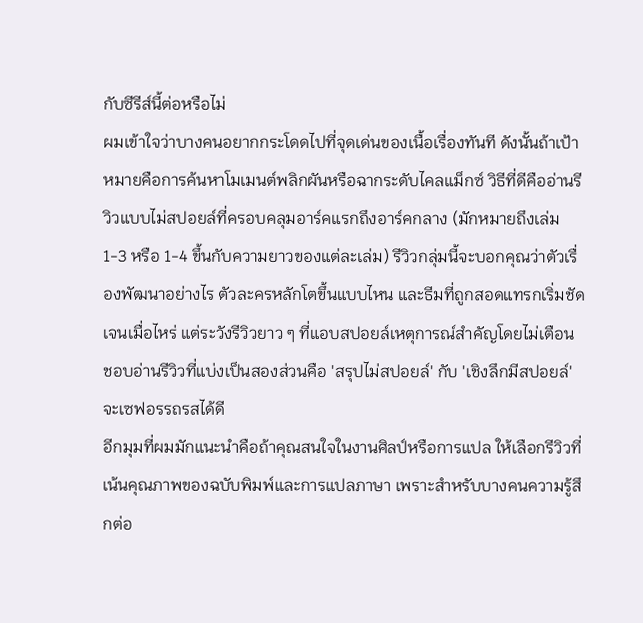กับซีรีส์นี้ต่อหรือไม่
ผมเข้าใจว่าบางคนอยากกระโดดไปที่จุดเด่นของเนื้อเรื่องทันที ดังนั้นถ้าเป้าหมายคือการค้นหาโมเมนต์พลิกผันหรือฉากระดับไคลแม็กซ์ วิธีที่ดีคืออ่านรีวิวแบบไม่สปอยล์ที่ครอบคลุมอาร์คแรกถึงอาร์คกลาง (มักหมายถึงเล่ม 1-3 หรือ 1-4 ขึ้นกับความยาวของแต่ละเล่ม) รีวิวกลุ่มนี้จะบอกคุณว่าตัวเรื่องพัฒนาอย่างไร ตัวละครหลักโตขึ้นแบบไหน และธีมที่ถูกสอดแทรกเริ่มชัดเจนเมื่อไหร่ แต่ระวังรีวิวยาว ๆ ที่แอบสปอยล์เหตุการณ์สำคัญโดยไม่เตือน ชอบอ่านรีวิวที่แบ่งเป็นสองส่วนคือ 'สรุปไม่สปอยล์' กับ 'เชิงลึกมีสปอยล์' จะเซฟอรรถรสได้ดี
อีกมุมที่ผมมักแนะนำคือถ้าคุณสนใจในงานศิลป์หรือการแปล ให้เลือกรีวิวที่เน้นคุณภาพของฉบับพิมพ์และการแปลภาษา เพราะสำหรับบางคนความรู้สึกต่อ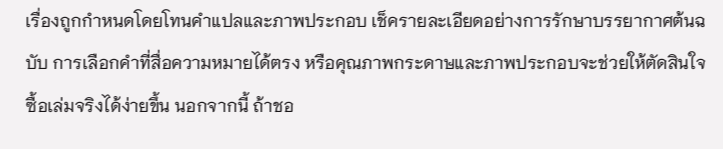เรื่องถูกกำหนดโดยโทนคำแปลและภาพประกอบ เช็ครายละเอียดอย่างการรักษาบรรยากาศต้นฉบับ การเลือกคำที่สื่อความหมายได้ตรง หรือคุณภาพกระดาษและภาพประกอบจะช่วยให้ตัดสินใจซื้อเล่มจริงได้ง่ายขึ้น นอกจากนี้ ถ้าชอ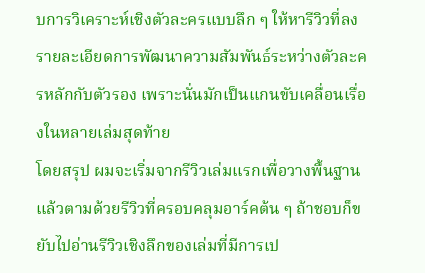บการวิเคราะห์เชิงตัวละครแบบลึก ๆ ให้หารีวิวที่ลงรายละเอียดการพัฒนาความสัมพันธ์ระหว่างตัวละครหลักกับตัวรอง เพราะนั่นมักเป็นแกนขับเคลื่อนเรื่องในหลายเล่มสุดท้าย
โดยสรุป ผมจะเริ่มจากรีวิวเล่มแรกเพื่อวางพื้นฐาน แล้วตามด้วยรีวิวที่ครอบคลุมอาร์คต้น ๆ ถ้าชอบก็ขยับไปอ่านรีวิวเชิงลึกของเล่มที่มีการเป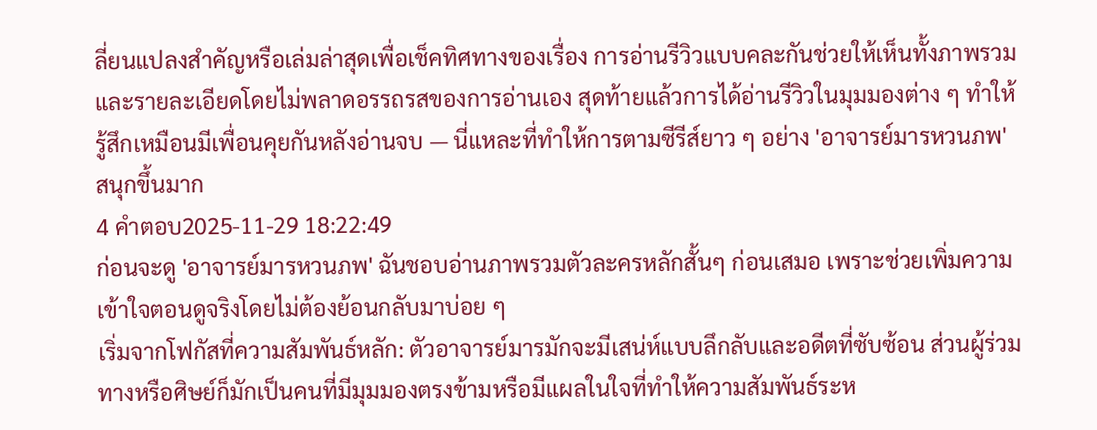ลี่ยนแปลงสำคัญหรือเล่มล่าสุดเพื่อเช็คทิศทางของเรื่อง การอ่านรีวิวแบบคละกันช่วยให้เห็นทั้งภาพรวมและรายละเอียดโดยไม่พลาดอรรถรสของการอ่านเอง สุดท้ายแล้วการได้อ่านรีวิวในมุมมองต่าง ๆ ทำให้รู้สึกเหมือนมีเพื่อนคุยกันหลังอ่านจบ — นี่แหละที่ทำให้การตามซีรีส์ยาว ๆ อย่าง 'อาจารย์มารหวนภพ' สนุกขึ้นมาก
4 คำตอบ2025-11-29 18:22:49
ก่อนจะดู 'อาจารย์มารหวนภพ' ฉันชอบอ่านภาพรวมตัวละครหลักสั้นๆ ก่อนเสมอ เพราะช่วยเพิ่มความเข้าใจตอนดูจริงโดยไม่ต้องย้อนกลับมาบ่อย ๆ
เริ่มจากโฟกัสที่ความสัมพันธ์หลัก: ตัวอาจารย์มารมักจะมีเสน่ห์แบบลึกลับและอดีตที่ซับซ้อน ส่วนผู้ร่วมทางหรือศิษย์ก็มักเป็นคนที่มีมุมมองตรงข้ามหรือมีแผลในใจที่ทำให้ความสัมพันธ์ระห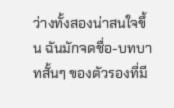ว่างทั้งสองน่าสนใจขึ้น ฉันมักจดชื่อ-บทบาทสั้นๆ ของตัวรองที่มี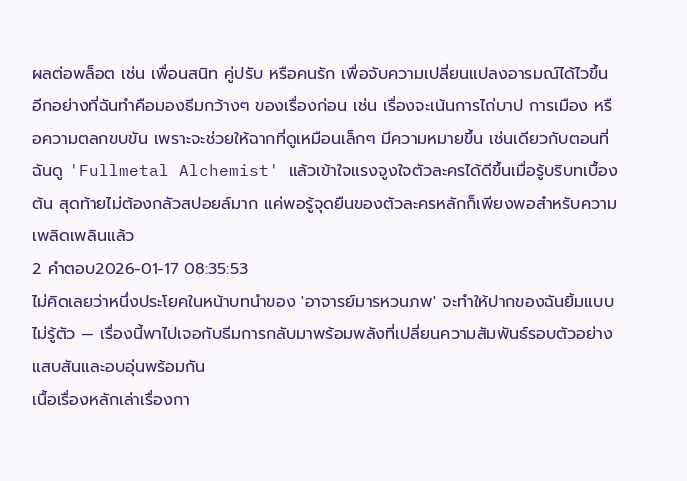ผลต่อพล็อต เช่น เพื่อนสนิท คู่ปรับ หรือคนรัก เพื่อจับความเปลี่ยนแปลงอารมณ์ได้ไวขึ้น
อีกอย่างที่ฉันทำคือมองธีมกว้างๆ ของเรื่องก่อน เช่น เรื่องจะเน้นการไถ่บาป การเมือง หรือความตลกขบขัน เพราะจะช่วยให้ฉากที่ดูเหมือนเล็กๆ มีความหมายขึ้น เช่นเดียวกับตอนที่ฉันดู 'Fullmetal Alchemist' แล้วเข้าใจแรงจูงใจตัวละครได้ดีขึ้นเมื่อรู้บริบทเบื้องต้น สุดท้ายไม่ต้องกลัวสปอยล์มาก แค่พอรู้จุดยืนของตัวละครหลักก็เพียงพอสำหรับความเพลิดเพลินแล้ว
2 คำตอบ2026-01-17 08:35:53
ไม่คิดเลยว่าหนึ่งประโยคในหน้าบทนำของ 'อาจารย์มารหวนภพ' จะทำให้ปากของฉันยิ้มแบบไม่รู้ตัว — เรื่องนี้พาไปเจอกับธีมการกลับมาพร้อมพลังที่เปลี่ยนความสัมพันธ์รอบตัวอย่างแสบสันและอบอุ่นพร้อมกัน
เนื้อเรื่องหลักเล่าเรื่องกา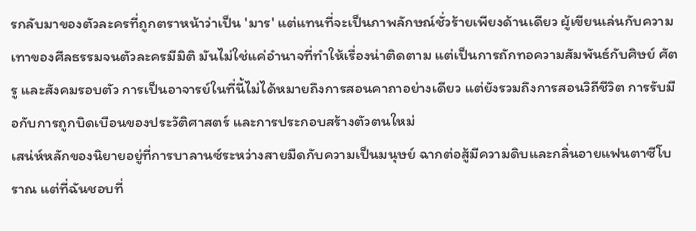รกลับมาของตัวละครที่ถูกตราหน้าว่าเป็น 'มาร' แต่แทนที่จะเป็นภาพลักษณ์ชั่วร้ายเพียงด้านเดียว ผู้เขียนเล่นกับความเทาของศีลธรรมจนตัวละครมีมิติ มันไม่ใช่แค่อำนาจที่ทำให้เรื่องน่าติดตาม แต่เป็นการถักทอความสัมพันธ์กับศิษย์ ศัตรู และสังคมรอบตัว การเป็นอาจารย์ในที่นี้ไม่ได้หมายถึงการสอนคาถาอย่างเดียว แต่ยังรวมถึงการสอนวิถีชีวิต การรับมือกับการถูกบิดเบือนของประวัติศาสตร์ และการประกอบสร้างตัวตนใหม่
เสน่ห์หลักของนิยายอยู่ที่การบาลานซ์ระหว่างสายมืดกับความเป็นมนุษย์ ฉากต่อสู้มีความดิบและกลิ่นอายแฟนตาซีโบราณ แต่ที่ฉันชอบที่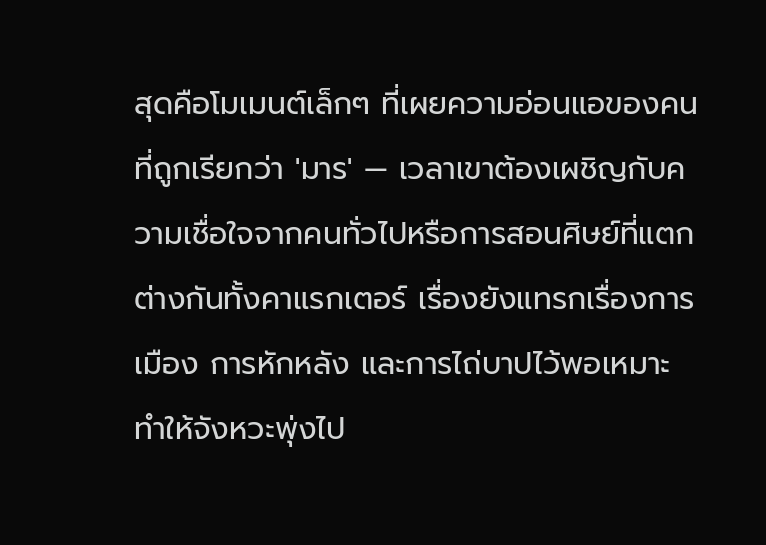สุดคือโมเมนต์เล็กๆ ที่เผยความอ่อนแอของคนที่ถูกเรียกว่า 'มาร' — เวลาเขาต้องเผชิญกับความเชื่อใจจากคนทั่วไปหรือการสอนศิษย์ที่แตกต่างกันทั้งคาแรกเตอร์ เรื่องยังแทรกเรื่องการเมือง การหักหลัง และการไถ่บาปไว้พอเหมาะ ทำให้จังหวะพุ่งไป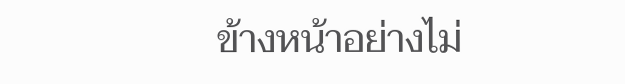ข้างหน้าอย่างไม่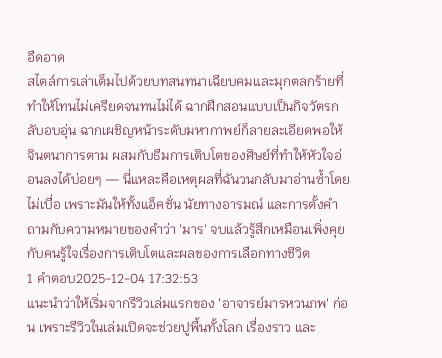อืดอาด
สไตล์การเล่าเต็มไปด้วยบทสนทนาเฉียบคมและมุกตลกร้ายที่ทำให้โทนไม่เครียดจนทนไม่ได้ ฉากฝึกสอนแบบเป็นกิจวัตรกลับอบอุ่น ฉากเผชิญหน้าระดับมหากาพย์ก็ลายละเอียดพอให้จินตนาการตาม ผสมกับธีมการเติบโตของศิษย์ที่ทำให้หัวใจอ่อนลงได้บ่อยๆ — นี่แหละคือเหตุผลที่ฉันวนกลับมาอ่านซ้ำโดยไม่เบื่อ เพราะมันให้ทั้งแอ็คชั่น นัยทางอารมณ์ และการตั้งคำถามกับความหมายของคำว่า 'มาร' จบแล้วรู้สึกเหมือนเพิ่งคุยกับคนรู้ใจเรื่องการเติบโตและผลของการเลือกทางชีวิต
1 คำตอบ2025-12-04 17:32:53
แนะนำว่าให้เริ่มจากรีวิวเล่มแรกของ 'อาจารย์มารหวนภพ' ก่อน เพราะรีวิวในเล่มเปิดจะช่วยปูพื้นทั้งโลก เรื่องราว และ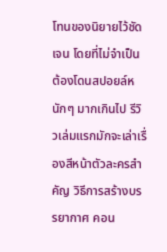โทนของนิยายไว้ชัดเจน โดยที่ไม่จำเป็นต้องโดนสปอยล์หนักๆ มากเกินไป รีวิวเล่มแรกมักจะเล่าเรื่องสีหน้าตัวละครสำคัญ วิธีการสร้างบรรยากาศ คอน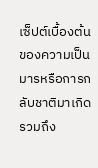เซ็ปต์เบื้องต้นของความเป็นมารหรือการกลับชาติมาเกิด รวมถึง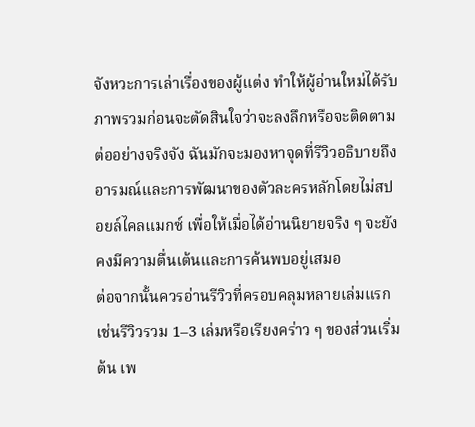จังหวะการเล่าเรื่องของผู้แต่ง ทำให้ผู้อ่านใหม่ได้รับภาพรวมก่อนจะตัดสินใจว่าจะลงลึกหรือจะติดตามต่ออย่างจริงจัง ฉันมักจะมองหาจุดที่รีวิวอธิบายถึงอารมณ์และการพัฒนาของตัวละครหลักโดยไม่สปอยล์ไคลแมกซ์ เพื่อให้เมื่อได้อ่านนิยายจริง ๆ จะยังคงมีความตื่นเต้นและการค้นพบอยู่เสมอ
ต่อจากนั้นควรอ่านรีวิวที่ครอบคลุมหลายเล่มแรก เช่นรีวิวรวม 1–3 เล่มหรือเรียงคร่าว ๆ ของส่วนเริ่มต้น เพ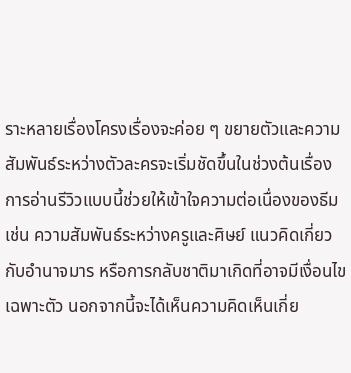ราะหลายเรื่องโครงเรื่องจะค่อย ๆ ขยายตัวและความสัมพันธ์ระหว่างตัวละครจะเริ่มชัดขึ้นในช่วงต้นเรื่อง การอ่านรีวิวแบบนี้ช่วยให้เข้าใจความต่อเนื่องของธีม เช่น ความสัมพันธ์ระหว่างครูและศิษย์ แนวคิดเกี่ยวกับอำนาจมาร หรือการกลับชาติมาเกิดที่อาจมีเงื่อนไขเฉพาะตัว นอกจากนี้จะได้เห็นความคิดเห็นเกี่ย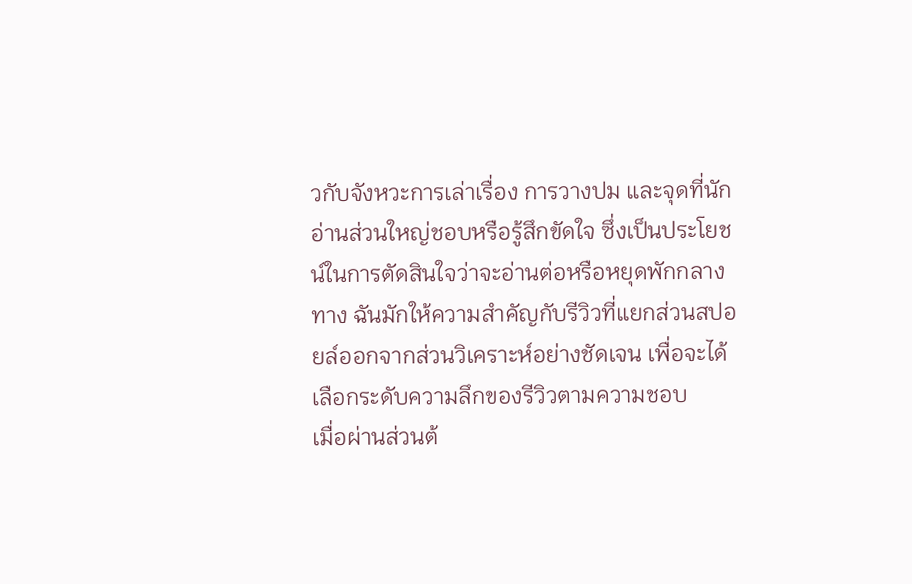วกับจังหวะการเล่าเรื่อง การวางปม และจุดที่นักอ่านส่วนใหญ่ชอบหรือรู้สึกขัดใจ ซึ่งเป็นประโยชน์ในการตัดสินใจว่าจะอ่านต่อหรือหยุดพักกลางทาง ฉันมักให้ความสำคัญกับรีวิวที่แยกส่วนสปอยล์ออกจากส่วนวิเคราะห์อย่างชัดเจน เพื่อจะได้เลือกระดับความลึกของรีวิวตามความชอบ
เมื่อผ่านส่วนต้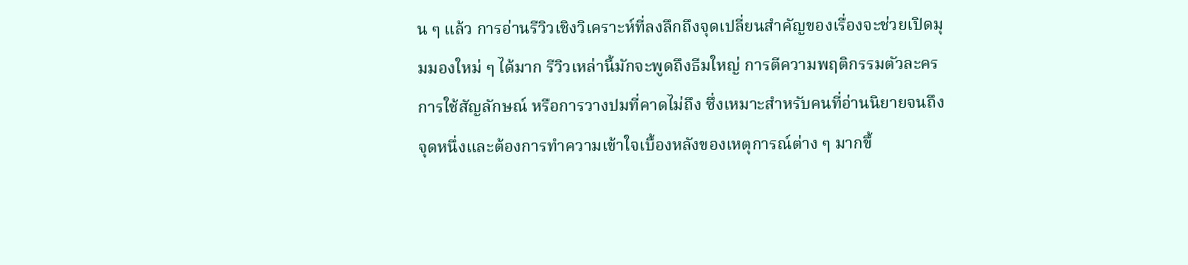น ๆ แล้ว การอ่านรีวิวเชิงวิเคราะห์ที่ลงลึกถึงจุดเปลี่ยนสำคัญของเรื่องจะช่วยเปิดมุมมองใหม่ ๆ ได้มาก รีวิวเหล่านี้มักจะพูดถึงธีมใหญ่ การตีความพฤติกรรมตัวละคร การใช้สัญลักษณ์ หรือการวางปมที่คาดไม่ถึง ซึ่งเหมาะสำหรับคนที่อ่านนิยายจนถึงจุดหนึ่งและต้องการทำความเข้าใจเบื้องหลังของเหตุการณ์ต่าง ๆ มากขึ้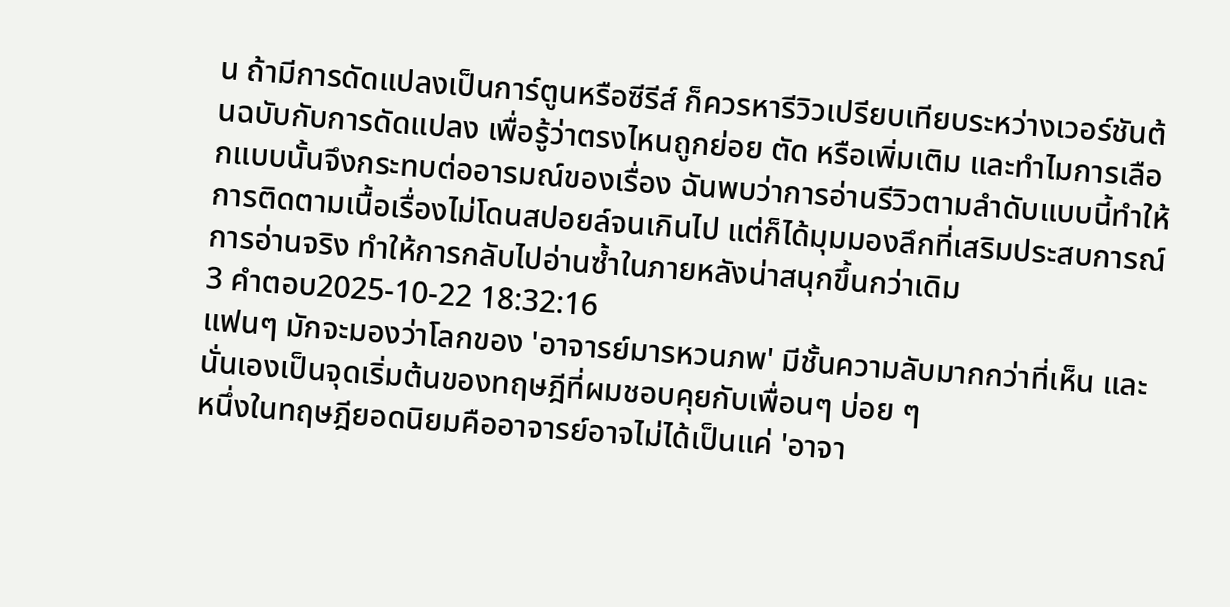น ถ้ามีการดัดแปลงเป็นการ์ตูนหรือซีรีส์ ก็ควรหารีวิวเปรียบเทียบระหว่างเวอร์ชันต้นฉบับกับการดัดแปลง เพื่อรู้ว่าตรงไหนถูกย่อย ตัด หรือเพิ่มเติม และทำไมการเลือกแบบนั้นจึงกระทบต่ออารมณ์ของเรื่อง ฉันพบว่าการอ่านรีวิวตามลำดับแบบนี้ทำให้การติดตามเนื้อเรื่องไม่โดนสปอยล์จนเกินไป แต่ก็ได้มุมมองลึกที่เสริมประสบการณ์การอ่านจริง ทำให้การกลับไปอ่านซ้ำในภายหลังน่าสนุกขึ้นกว่าเดิม
3 คำตอบ2025-10-22 18:32:16
แฟนๆ มักจะมองว่าโลกของ 'อาจารย์มารหวนภพ' มีชั้นความลับมากกว่าที่เห็น และนั่นเองเป็นจุดเริ่มต้นของทฤษฎีที่ผมชอบคุยกับเพื่อนๆ บ่อย ๆ
หนึ่งในทฤษฎียอดนิยมคืออาจารย์อาจไม่ได้เป็นแค่ 'อาจา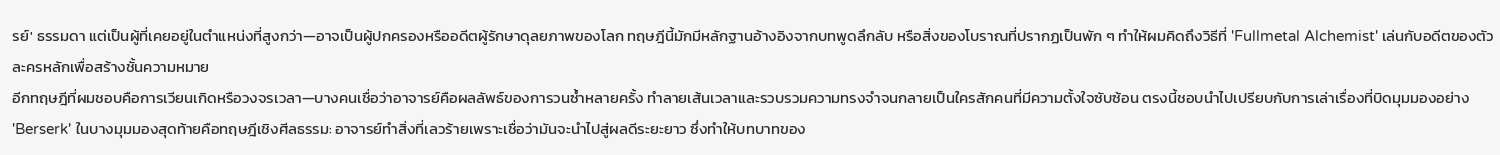รย์' ธรรมดา แต่เป็นผู้ที่เคยอยู่ในตำแหน่งที่สูงกว่า—อาจเป็นผู้ปกครองหรืออดีตผู้รักษาดุลยภาพของโลก ทฤษฎีนี้มักมีหลักฐานอ้างอิงจากบทพูดลึกลับ หรือสิ่งของโบราณที่ปรากฏเป็นพัก ๆ ทำให้ผมคิดถึงวิธีที่ 'Fullmetal Alchemist' เล่นกับอดีตของตัวละครหลักเพื่อสร้างชั้นความหมาย
อีกทฤษฎีที่ผมชอบคือการเวียนเกิดหรือวงจรเวลา—บางคนเชื่อว่าอาจารย์คือผลลัพธ์ของการวนซ้ำหลายครั้ง ทำลายเส้นเวลาและรวบรวมความทรงจำจนกลายเป็นใครสักคนที่มีความตั้งใจซับซ้อน ตรงนี้ชอบนำไปเปรียบกับการเล่าเรื่องที่บิดมุมมองอย่าง 'Berserk' ในบางมุมมองสุดท้ายคือทฤษฎีเชิงศีลธรรม: อาจารย์ทำสิ่งที่เลวร้ายเพราะเชื่อว่ามันจะนำไปสู่ผลดีระยะยาว ซึ่งทำให้บทบาทของ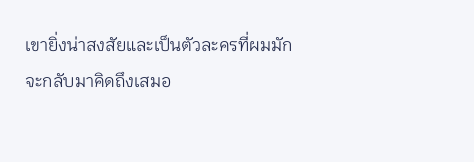เขายิ่งน่าสงสัยและเป็นตัวละครที่ผมมักจะกลับมาคิดถึงเสมอ